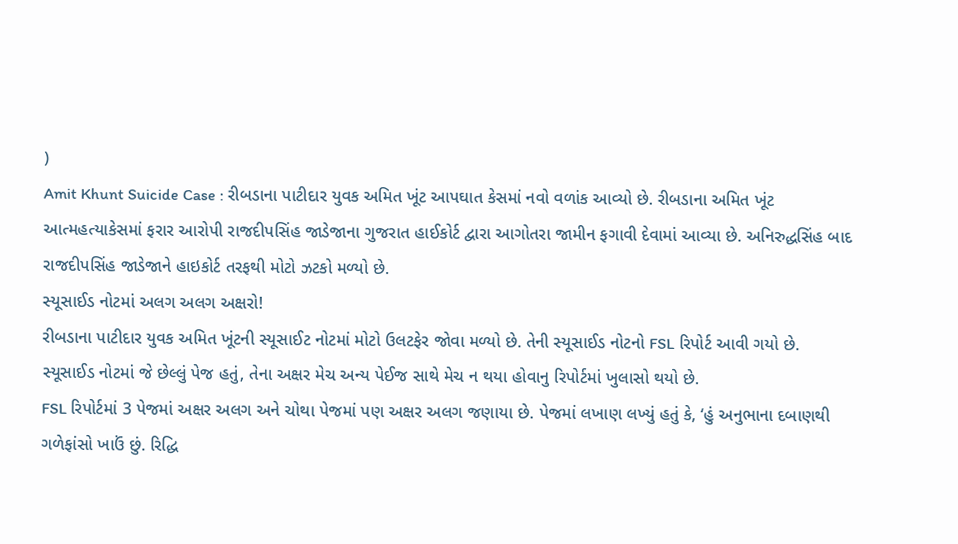)
Amit Khunt Suicide Case : રીબડાના પાટીદાર યુવક અમિત ખૂંટ આપઘાત કેસમાં નવો વળાંક આવ્યો છે. રીબડાના અમિત ખૂંટ આત્મહત્યાકેસમાં ફરાર આરોપી રાજદીપસિંહ જાડેજાના ગુજરાત હાઈકોર્ટ દ્વારા આગોતરા જામીન ફગાવી દેવામાં આવ્યા છે. અનિરુદ્ધસિંહ બાદ રાજદીપસિંહ જાડેજાને હાઇકોર્ટ તરફથી મોટો ઝટકો મળ્યો છે.
સ્યૂસાઈડ નોટમાં અલગ અલગ અક્ષરો!
રીબડાના પાટીદાર યુવક અમિત ખૂંટની સ્યૂસાઈટ નોટમાં મોટો ઉલટફેર જોવા મળ્યો છે. તેની સ્યૂસાઈડ નોટનો FSL રિપોર્ટ આવી ગયો છે. સ્યૂસાઈડ નોટમાં જે છેલ્લું પેજ હતું, તેના અક્ષર મેચ અન્ય પેઈજ સાથે મેચ ન થયા હોવાનુ રિપોર્ટમાં ખુલાસો થયો છે.
FSL રિપોર્ટમાં 3 પેજમાં અક્ષર અલગ અને ચોથા પેજમાં પણ અક્ષર અલગ જણાયા છે. પેજમાં લખાણ લખ્યું હતું કે, ‘હું અનુભાના દબાણથી ગળેફાંસો ખાઉં છું. રિદ્ધિ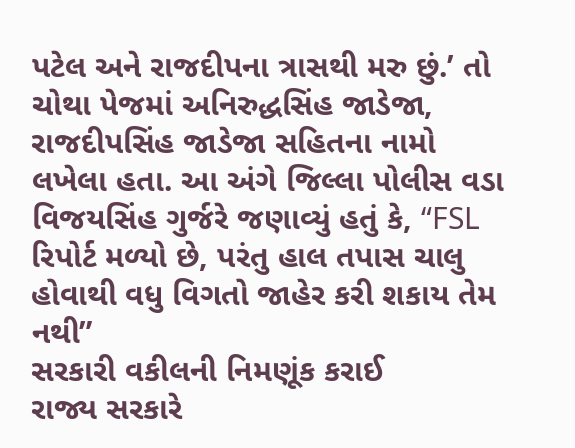પટેલ અને રાજદીપના ત્રાસથી મરુ છું.’ તો ચોથા પેજમાં અનિરુદ્ધસિંહ જાડેજા, રાજદીપસિંહ જાડેજા સહિતના નામો લખેલા હતા. આ અંગે જિલ્લા પોલીસ વડા વિજયસિંહ ગુર્જરે જણાવ્યું હતું કે, “FSL રિપોર્ટ મળ્યો છે, પરંતુ હાલ તપાસ ચાલુ હોવાથી વધુ વિગતો જાહેર કરી શકાય તેમ નથી”
સરકારી વકીલની નિમણૂંક કરાઈ
રાજ્ય સરકારે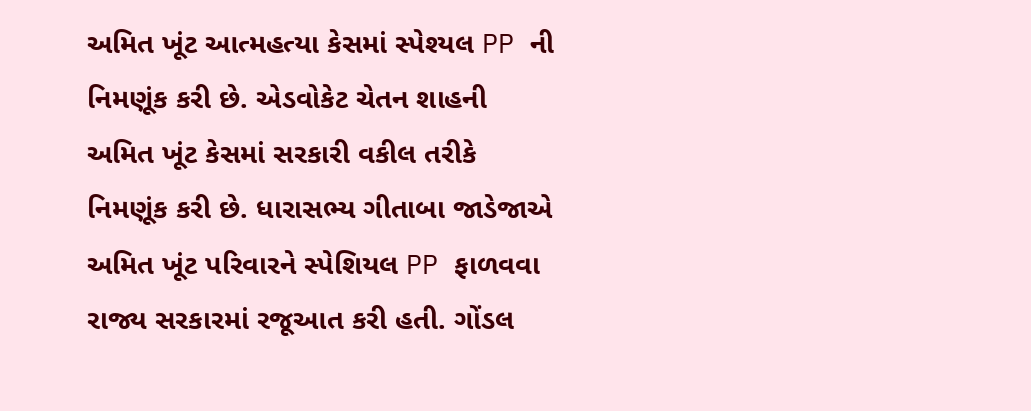અમિત ખૂંટ આત્મહત્યા કેસમાં સ્પેશ્યલ PP ની નિમણૂંક કરી છે. એડવોકેટ ચેતન શાહની અમિત ખૂંટ કેસમાં સરકારી વકીલ તરીકે નિમણૂંક કરી છે. ધારાસભ્ય ગીતાબા જાડેજાએ અમિત ખૂંટ પરિવારને સ્પેશિયલ PP ફાળવવા રાજ્ય સરકારમાં રજૂઆત કરી હતી. ગોંડલ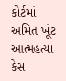કોર્ટમાં અમિત ખૂંટ આત્મહત્યા કેસ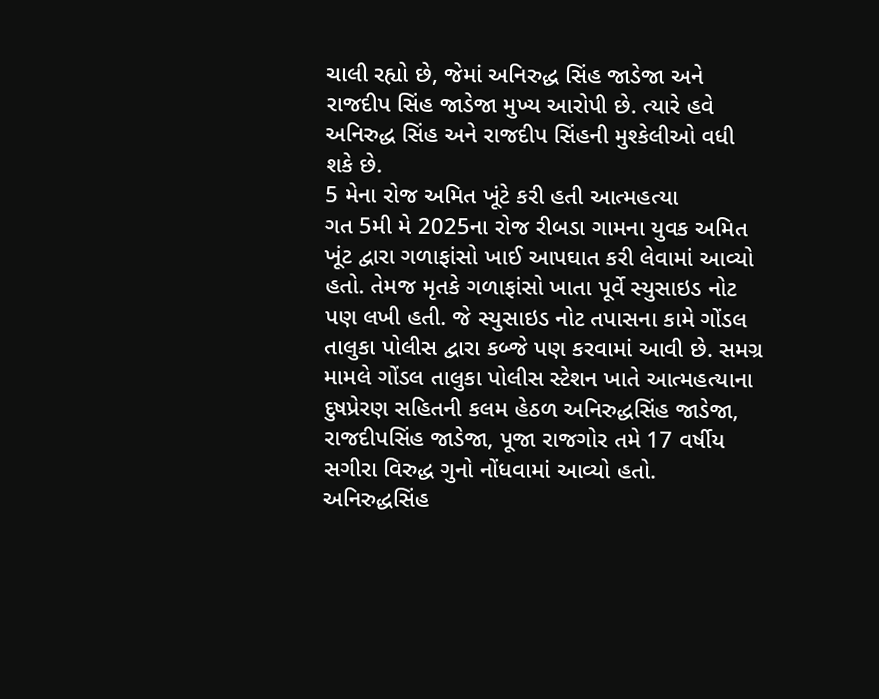ચાલી રહ્યો છે, જેમાં અનિરુદ્ધ સિંહ જાડેજા અને રાજદીપ સિંહ જાડેજા મુખ્ય આરોપી છે. ત્યારે હવે અનિરુદ્ધ સિંહ અને રાજદીપ સિંહની મુશ્કેલીઓ વધી શકે છે.
5 મેના રોજ અમિત ખૂંટે કરી હતી આત્મહત્યા
ગત 5મી મે 2025ના રોજ રીબડા ગામના યુવક અમિત ખૂંટ દ્વારા ગળાફાંસો ખાઈ આપઘાત કરી લેવામાં આવ્યો હતો. તેમજ મૃતકે ગળાફાંસો ખાતા પૂર્વે સ્યુસાઇડ નોટ પણ લખી હતી. જે સ્યુસાઇડ નોટ તપાસના કામે ગોંડલ તાલુકા પોલીસ દ્વારા કબ્જે પણ કરવામાં આવી છે. સમગ્ર મામલે ગોંડલ તાલુકા પોલીસ સ્ટેશન ખાતે આત્મહત્યાના દુષપ્રેરણ સહિતની કલમ હેઠળ અનિરુદ્ધસિંહ જાડેજા, રાજદીપસિંહ જાડેજા, પૂજા રાજગોર તમે 17 વર્ષીય સગીરા વિરુદ્ધ ગુનો નોંધવામાં આવ્યો હતો.
અનિરુદ્ધસિંહ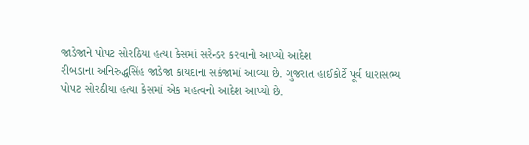જાડેજાને પોપટ સોરઠિયા હત્યા કેસમાં સરેન્ડર કરવાનો આપ્યો આદેશ
રીબડાના અનિરુદ્ધસિંહ જાડેજા કાયદાના સકંજામાં આવ્યા છે. ગુજરાત હાઈકોર્ટે પૂર્વ ધારાસભ્ય પોપટ સોરઠીયા હત્યા કેસમાં એક મહત્વનો આદેશ આપ્યો છે.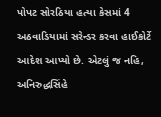પોપટ સોરઠિયા હત્યા કેસમાં 4 અઠવાડિયામાં સરેન્ડર કરવા હાઈકોર્ટે આદેશ આપ્યો છે. એટલું જ નહિ, અનિરુદ્ધસિંહે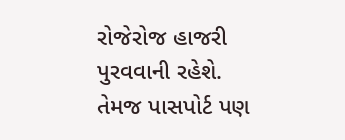રોજેરોજ હાજરી પુરવવાની રહેશે. તેમજ પાસપોર્ટ પણ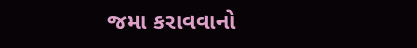જમા કરાવવાનો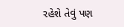રહેશે તેવું પણ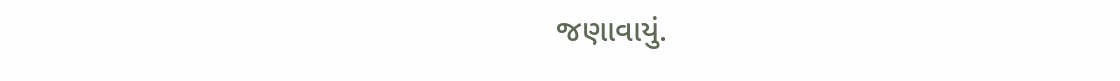જણાવાયું.